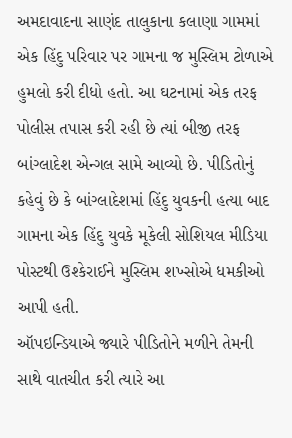અમદાવાદના સાણંદ તાલુકાના કલાણા ગામમાં એક હિંદુ પરિવાર પર ગામના જ મુસ્લિમ ટોળાએ હુમલો કરી દીધો હતો. આ ઘટનામાં એક તરફ પોલીસ તપાસ કરી રહી છે ત્યાં બીજી તરફ બાંગ્લાદેશ એન્ગલ સામે આવ્યો છે. પીડિતોનું કહેવું છે કે બાંગ્લાદેશમાં હિંદુ યુવકની હત્યા બાદ ગામના એક હિંદુ યુવકે મૂકેલી સોશિયલ મીડિયા પોસ્ટથી ઉશ્કેરાઈને મુસ્લિમ શખ્સોએ ધમકીઓ આપી હતી.
ઑપઇન્ડિયાએ જ્યારે પીડિતોને મળીને તેમની સાથે વાતચીત કરી ત્યારે આ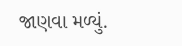જાણવા મળ્યું.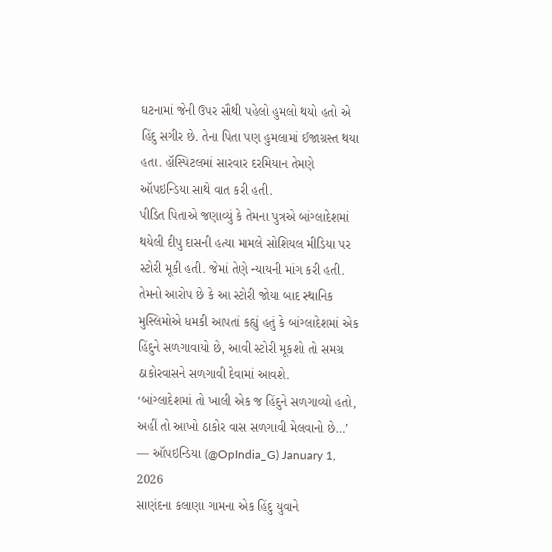ઘટનામાં જેની ઉપર સૌથી પહેલો હુમલો થયો હતો એ હિંદુ સગીર છે. તેના પિતા પણ હુમલામાં ઈજાગ્રસ્ત થયા હતા. હૉસ્પિટલમાં સારવાર દરમિયાન તેમણે ઑપઇન્ડિયા સાથે વાત કરી હતી.
પીડિત પિતાએ જણાવ્યું કે તેમના પુત્રએ બાંગ્લાદેશમાં થયેલી દીપુ દાસની હત્યા મામલે સોશિયલ મીડિયા પર સ્ટોરી મૂકી હતી. જેમાં તેણે ન્યાયની માંગ કરી હતી. તેમનો આરોપ છે કે આ સ્ટોરી જોયા બાદ સ્થાનિક મુસ્લિમોએ ધમકી આપતાં કહ્યું હતું કે બાંગ્લાદેશમાં એક હિંદુને સળગાવાયો છે, આવી સ્ટોરી મૂકશો તો સમગ્ર ઠાકોરવાસને સળગાવી દેવામાં આવશે.
‘બાંગ્લાદેશમાં તો ખાલી એક જ હિંદુને સળગાવ્યો હતો, અહીં તો આખો ઠાકોર વાસ સળગાવી મેલવાનો છે…’
— ઑપઇન્ડિયા (@OpIndia_G) January 1, 2026
સાણંદના કલાણા ગામના એક હિંદુ યુવાને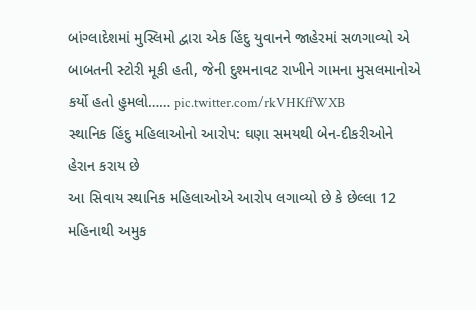બાંગ્લાદેશમાં મુસ્લિમો દ્વારા એક હિંદુ યુવાનને જાહેરમાં સળગાવ્યો એ બાબતની સ્ટોરી મૂકી હતી, જેની દુશ્મનાવટ રાખીને ગામના મુસલમાનોએ કર્યો હતો હુમલો…… pic.twitter.com/rkVHKffWXB
સ્થાનિક હિંદુ મહિલાઓનો આરોપ: ઘણા સમયથી બેન-દીકરીઓને હેરાન કરાય છે
આ સિવાય સ્થાનિક મહિલાઓએ આરોપ લગાવ્યો છે કે છેલ્લા 12 મહિનાથી અમુક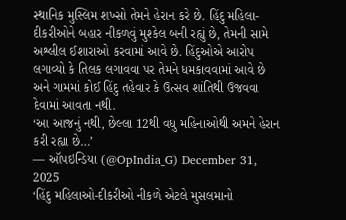સ્થાનિક મુસ્લિમ શખ્સો તેમને હેરાન કરે છે. હિંદુ મહિલા-દીકરીઓને બહાર નીકળવું મુશ્કેલ બની રહ્યું છે, તેમની સામે અશ્લીલ ઈશારાઓ કરવામાં આવે છે. હિંદુઓએ આરોપ લગાવ્યો કે તિલક લગાવવા પર તેમને ધમકાવવામાં આવે છે અને ગામમાં કોઈ હિંદુ તહેવાર કે ઉત્સવ શાંતિથી ઉજવવા દેવામાં આવતા નથી.
‘આ આજનું નથી, છેલ્લા 12થી વધુ મહિનાઓથી અમને હેરાન કરી રહ્યા છે…’
— ઑપઇન્ડિયા (@OpIndia_G) December 31, 2025
‘હિંદુ મહિલાઓ-દીકરીઓ નીકળે એટલે મુસલમાનો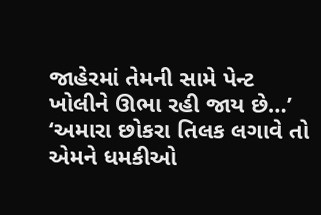જાહેરમાં તેમની સામે પેન્ટ ખોલીને ઊભા રહી જાય છે…’
‘અમારા છોકરા તિલક લગાવે તો એમને ધમકીઓ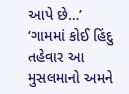આપે છે…’
‘ગામમાં કોઈ હિંદુ તહેવાર આ મુસલમાનો અમને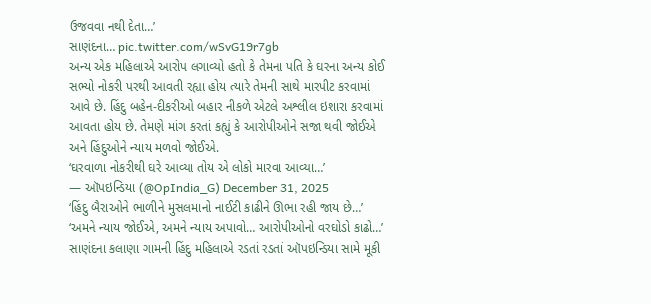ઉજવવા નથી દેતા…’
સાણંદના… pic.twitter.com/wSvG19r7gb
અન્ય એક મહિલાએ આરોપ લગાવ્યો હતો કે તેમના પતિ કે ઘરના અન્ય કોઈ સભ્યો નોકરી પરથી આવતી રહ્યા હોય ત્યારે તેમની સાથે મારપીટ કરવામાં આવે છે. હિંદુ બહેન-દીકરીઓ બહાર નીકળે એટલે અશ્લીલ ઇશારા કરવામાં આવતા હોય છે. તેમણે માંગ કરતાં કહ્યું કે આરોપીઓને સજા થવી જોઈએ અને હિંદુઓને ન્યાય મળવો જોઈએ.
‘ઘરવાળા નોકરીથી ઘરે આવ્યા તોય એ લોકો મારવા આવ્યા…’
— ઑપઇન્ડિયા (@OpIndia_G) December 31, 2025
‘હિંદુ બૈરાઓને ભાળીને મુસલમાનો નાઈટી કાઢીને ઊભા રહી જાય છે…’
‘અમને ન્યાય જોઈએ, અમને ન્યાય અપાવો… આરોપીઓનો વરઘોડો કાઢો…’
સાણંદના કલાણા ગામની હિંદુ મહિલાએ રડતાં રડતાં ઑપઇન્ડિયા સામે મૂકી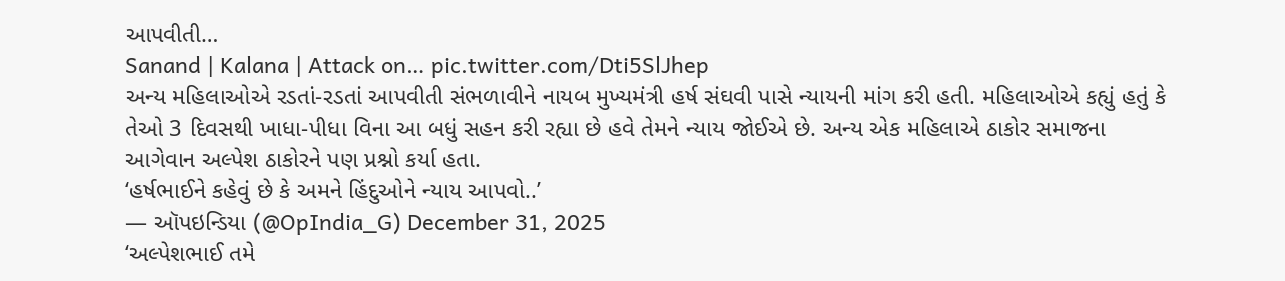આપવીતી…
Sanand | Kalana | Attack on… pic.twitter.com/Dti5SlJhep
અન્ય મહિલાઓએ રડતાં-રડતાં આપવીતી સંભળાવીને નાયબ મુખ્યમંત્રી હર્ષ સંઘવી પાસે ન્યાયની માંગ કરી હતી. મહિલાઓએ કહ્યું હતું કે તેઓ 3 દિવસથી ખાધા-પીધા વિના આ બધું સહન કરી રહ્યા છે હવે તેમને ન્યાય જોઈએ છે. અન્ય એક મહિલાએ ઠાકોર સમાજના આગેવાન અલ્પેશ ઠાકોરને પણ પ્રશ્નો કર્યા હતા.
‘હર્ષભાઈને કહેવું છે કે અમને હિંદુઓને ન્યાય આપવો..’
— ઑપઇન્ડિયા (@OpIndia_G) December 31, 2025
‘અલ્પેશભાઈ તમે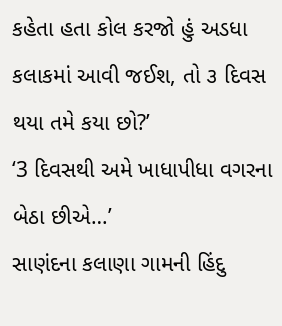કહેતા હતા કોલ કરજો હું અડધા કલાકમાં આવી જઈશ, તો ૩ દિવસ થયા તમે કયા છો?’
‘3 દિવસથી અમે ખાધાપીધા વગરના બેઠા છીએ…’
સાણંદના કલાણા ગામની હિંદુ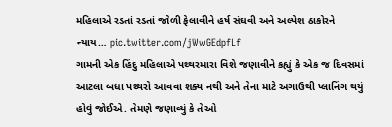મહિલાએ રડતાં રડતાં જોળી ફેલાવીને હર્ષ સંઘવી અને અલ્પેશ ઠાકોરને ન્યાય… pic.twitter.com/jWwGEdpfLf
ગામની એક હિંદુ મહિલાએ પથ્થરમારા વિશે જણાવીને કહ્યું કે એક જ દિવસમાં આટલા બધા પથ્થરો આવવા શક્ય નથી અને તેના માટે અગાઉથી પ્લાનિંગ થયું હોવું જોઈએ. તેમણે જણાવ્યું કે તેઓ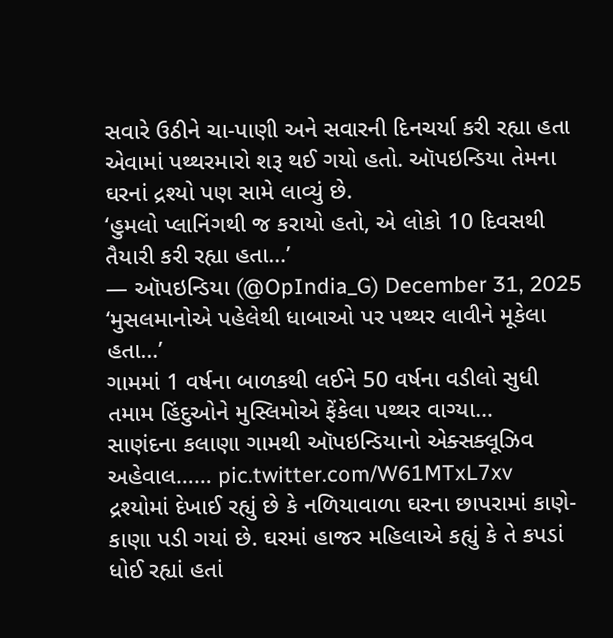સવારે ઉઠીને ચા-પાણી અને સવારની દિનચર્યા કરી રહ્યા હતા એવામાં પથ્થરમારો શરૂ થઈ ગયો હતો. ઑપઇન્ડિયા તેમના ઘરનાં દ્રશ્યો પણ સામે લાવ્યું છે.
‘હુમલો પ્લાનિંગથી જ કરાયો હતો, એ લોકો 10 દિવસથી તૈયારી કરી રહ્યા હતા…’
— ઑપઇન્ડિયા (@OpIndia_G) December 31, 2025
‘મુસલમાનોએ પહેલેથી ધાબાઓ પર પથ્થર લાવીને મૂકેલા હતા…’
ગામમાં 1 વર્ષના બાળકથી લઈને 50 વર્ષના વડીલો સુધી તમામ હિંદુઓને મુસ્લિમોએ ફેંકેલા પથ્થર વાગ્યા…
સાણંદના કલાણા ગામથી ઑપઇન્ડિયાનો એક્સક્લૂઝિવ અહેવાલ…… pic.twitter.com/W61MTxL7xv
દ્રશ્યોમાં દેખાઈ રહ્યું છે કે નળિયાવાળા ઘરના છાપરામાં કાણે-કાણા પડી ગયાં છે. ઘરમાં હાજર મહિલાએ કહ્યું કે તે કપડાં ધોઈ રહ્યાં હતાં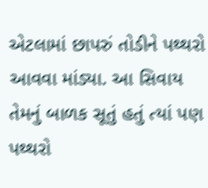એટલામાં છાપરું તોડીને પથ્થરો આવવા માંડ્યા. આ સિવાય તેમનું બાળક સૂતું હતું ત્યાં પણ પથ્થરો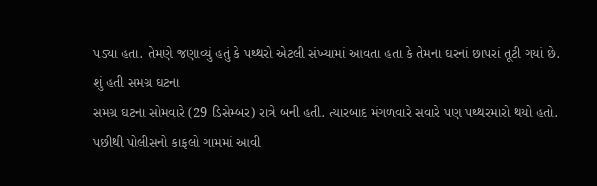પડ્યા હતા. તેમણે જણાવ્યું હતું કે પથ્થરો એટલી સંખ્યામાં આવતા હતા કે તેમના ઘરનાં છાપરાં તૂટી ગયાં છે.
શું હતી સમગ્ર ઘટના
સમગ્ર ઘટના સોમવારે (29 ડિસેમ્બર) રાત્રે બની હતી. ત્યારબાદ મંગળવારે સવારે પણ પથ્થરમારો થયો હતો. પછીથી પોલીસનો કાફલો ગામમાં આવી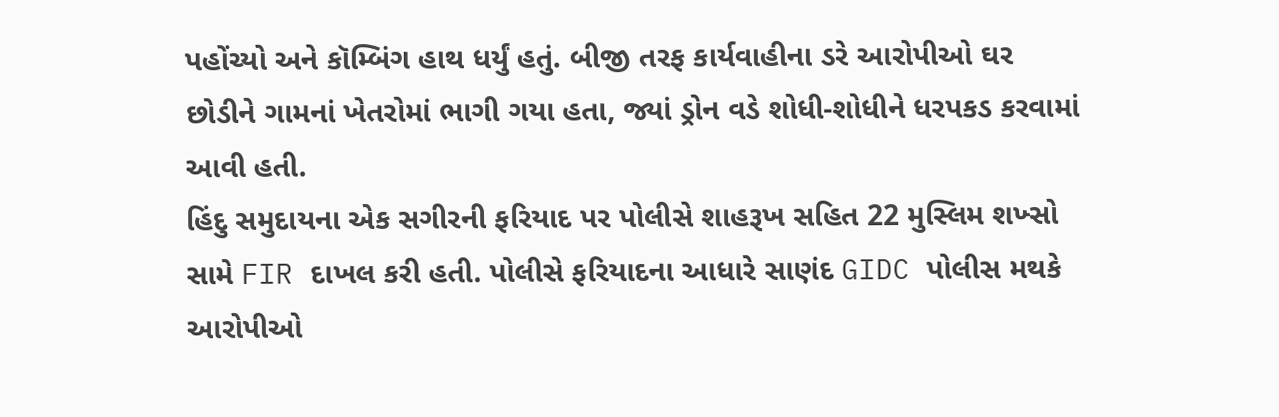પહોંચ્યો અને કૉમ્બિંગ હાથ ધર્યું હતું. બીજી તરફ કાર્યવાહીના ડરે આરોપીઓ ઘર છોડીને ગામનાં ખેતરોમાં ભાગી ગયા હતા, જ્યાં ડ્રોન વડે શોધી-શોધીને ધરપકડ કરવામાં આવી હતી.
હિંદુ સમુદાયના એક સગીરની ફરિયાદ પર પોલીસે શાહરૂખ સહિત 22 મુસ્લિમ શખ્સો સામે FIR દાખલ કરી હતી. પોલીસે ફરિયાદના આધારે સાણંદ GIDC પોલીસ મથકે આરોપીઓ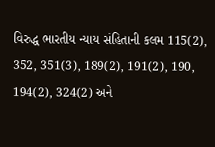વિરુદ્ધ ભારતીય ન્યાય સંહિતાની કલમ 115(2), 352, 351(3), 189(2), 191(2), 190, 194(2), 324(2) અને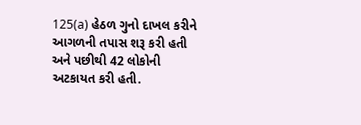125(a) હેઠળ ગુનો દાખલ કરીને આગળની તપાસ શરૂ કરી હતી અને પછીથી 42 લોકોની અટકાયત કરી હતી.